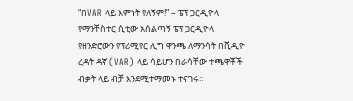“በVAR ላይ እምነት የለኝም!” – ፔፕ ጋርዲዮላ
የማንቸስተር ሲቲው አሰልጣኝ ፔፕ ጋርዲዮላ የዘንድሮውን የፕሪሚየር ሊግ ዋንጫ ለማንሳት በቪዲዮ ረዳት ዳኛ (VAR) ላይ ሳይሆን በራሳቸው ተጫዋቾች ብቃት ላይ ብቻ እንደሚተማመኑ ተናገሩ።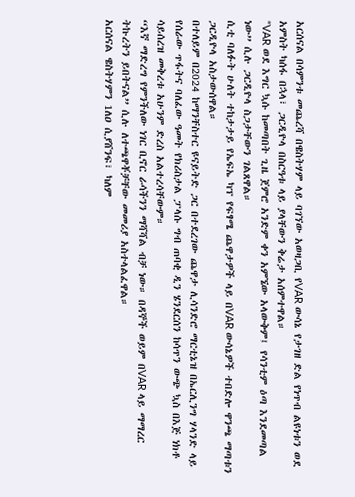አርሰናል በሳምንቱ መጨረሻ በዌስትሃም ላይ ባገኘው አወዛጋቢ የVAR ውሳኔ የታገዘ ድል የነጥብ ልዩነቱን ወደ አምስት ካሰፋ በኋላ፣ ጋርዲዮላ በስርዓቱ ላይ ያላቸውን ቅሬታ አሰምተዋል።
“VAR ወደ እግር ኳሱ ከመጣበት ጊዜ ጀምሮ አንድም ቀን አምኜው አላውቅም፤ የሳንቲም ዕጣ እንደመጣል ነው” ሲሉ ጋርዲዮላ ስጋታቸውን ገልጸዋል።
ሲቲ ባለፉት ሁለት ተከታታይ የኤፍኤ ካፕ የፍፃሜ ጨዋታዎች ላይ በVAR ውሳኔዎች ተበድሎ ዋንጫ ማጣቱን ጋርዲዮላ አስታውሰዋል።
በተለይም በ2024 ከማንቸስተር ዩናይትድ ጋር በተደረገው ጨዋታ ሊሳንድሮ ማርቲኔዝ በኤርሊንግ ሃላንድ ላይ የሰራው ጥፋትና ባለፈው ዓመት የክሪስታል ፓላሱ ግብ ጠባቂ ዲን ሄንደርሰን ከሳጥን ውጭ ኳስ በእጅ ነክቶ ሳይሰረዝ መቅረቱ አሁንም ድረስ አልተረሳቸውም።
“እኛ ማድረግ የምንችለው ነገር ቢኖር ራሳችንን ማሻሻል ብቻ ነው። በዳኞች ወይም በVAR ላይ ማማረር ትኩረትን ይበትናል” ሲሉ ለተጫዋቾቻቸው መመሪያ አስተላልፈዋል።
አርሰናል ዌስትሃምን 1ለዐ ሲያሸንፍ፣ ካለም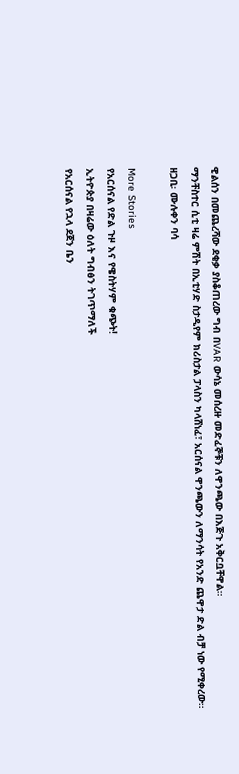ዊልሰን በመጨረሻው ደቂቃ ያስቆጠረው ግብ በVAR ውሳኔ መሰረዙ መድፈኞቹን ለዋንጫው በእጅጉ አቅርቧቸዋል።
ማንቸስተር ሲቲ ዛሬ ምሽት በኢቲሃድ ስታዲየም ክሪስታል ፓላስን ካላሸነፈ፣ አርሰናል ዋንጫውን ለማንሳት የአንድ ጨዋታ ድል ብቻ ነው የሚቀረው።
ዘጋቢ፡ ሙሉቀን ባሳ

More Stories
የአርሰናል የድል ጉዞ እና የዌስትሃም ቁጭት!
ኢትዮጵያ በዛሬው ዕለት ግብፅን ትገጥማለች
የአርሰናል የኋላ ደጀን ቤን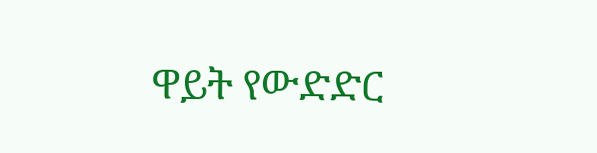ዋይት የውድድር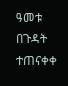ዓመቱ በጉዳት ተጠናቀቀ